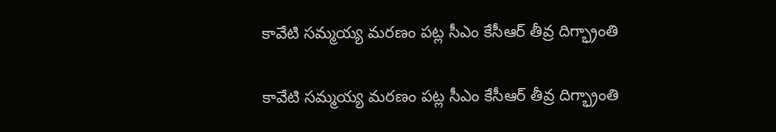కావేటి సమ్మయ్య మరణం పట్ల సీఎం కేసీఆర్ తీవ్ర దిగ్భ్రాంతి

కావేటి సమ్మయ్య మరణం పట్ల సీఎం కేసీఆర్ తీవ్ర దిగ్భ్రాంతి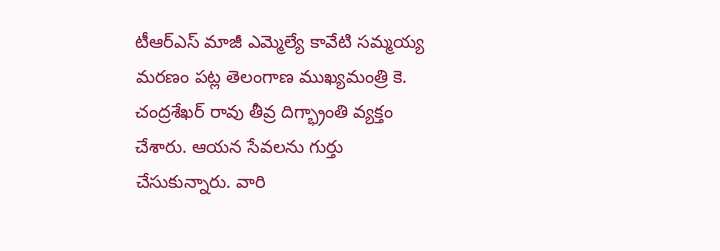టీఆర్ఎస్ మాజీ ఎమ్మెల్యే కావేటి సమ్మయ్య మరణం పట్ల తెలంగాణ ముఖ్యమంత్రి కె. చంద్రశేఖర్ రావు తీవ్ర దిగ్భ్రాంతి వ్యక్తం చేశారు. ఆయన సేవలను గుర్తు చేసుకున్నారు. వారి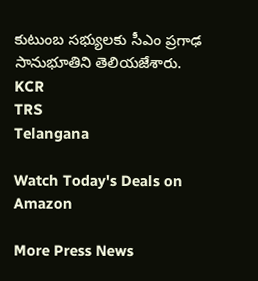కుటుంబ సభ్యులకు సీఎం ప్రగాఢ సానుభూతిని తెలియజేశారు.
KCR
TRS
Telangana

Watch Today's Deals on Amazon

More Press News